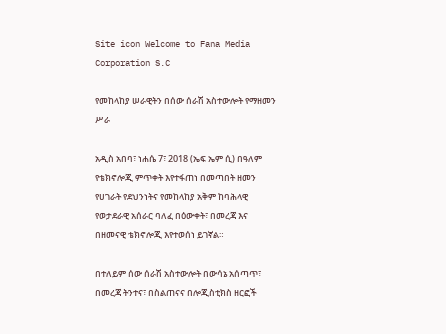Site icon Welcome to Fana Media Corporation S.C

የመከላከያ ሠራዊትን በሰው ሰራሽ አስተውሎት የማዘመን ሥራ

አዲስ አበባ፣ ነሐሴ 7፣ 2018 (ኤፍ ኤም ሲ) በዓለም የቴክኖሎጂ ምጥቀት እየተፋጠነ በመጣበት ዘመን የሀገራት የደህንነትና የመከላከያ አቅም ከባሕላዊ የወታደራዊ አሰራር ባለፈ በዕውቀት፣ በመረጃ እና በዘመናዊ ቴክኖሎጂ እየተወሰነ ይገኛል።

በተለይም ሰው ሰራሽ አስተውሎት በውሳኔ አሰጣጥ፣ በመረጃ ትንተና፣ በስልጠናና በሎጂስቲክስ ዘርፎች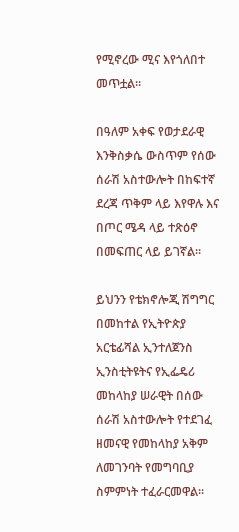የሚኖረው ሚና እየጎለበተ መጥቷል።

በዓለም አቀፍ የወታደራዊ እንቅስቃሴ ውስጥም የሰው ሰራሽ አስተውሎት በከፍተኛ ደረጃ ጥቅም ላይ እየዋሉ እና በጦር ሜዳ ላይ ተጽዕኖ በመፍጠር ላይ ይገኛል።

ይህንን የቴክኖሎጂ ሽግግር በመከተል የኢትዮጵያ አርቴፊሻል ኢንተለጀንስ ኢንስቲትዩትና የኢፌዴሪ መከላከያ ሠራዊት በሰው ሰራሽ አስተውሎት የተደገፈ ዘመናዊ የመከላከያ አቅም ለመገንባት የመግባቢያ ስምምነት ተፈራርመዋል።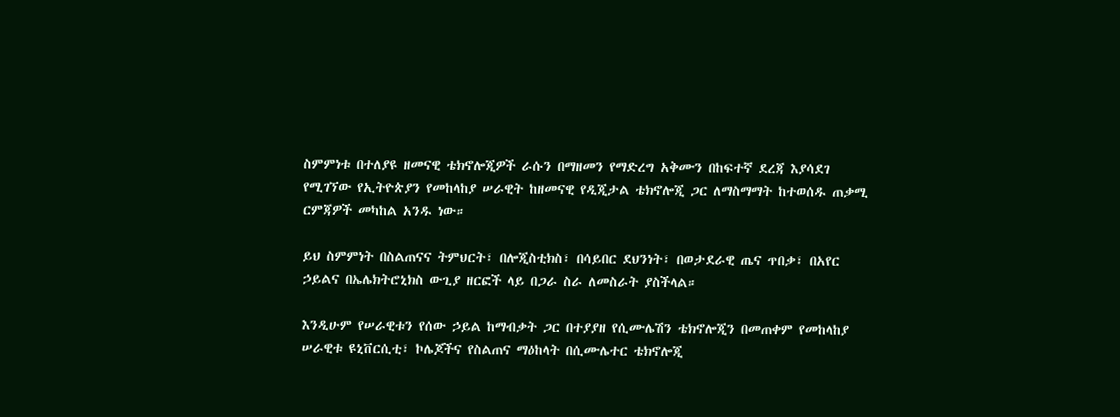ስምምነቱ በተለያዩ ዘመናዊ ቴክኖሎጂዎች ራሱን በማዘመን የማድረግ አቅሙን በከፍተኛ ደረጃ እያሳደገ የሚገኘው የኢትዮጵያን የመከላከያ ሠራዊት ከዘመናዊ የዲጂታል ቴክኖሎጂ ጋር ለማስማማት ከተወሰዱ ጠቃሚ ርምጃዎች መካከል አንዱ ነው።

ይህ ስምምነት በስልጠናና ትምህርት፣ በሎጂስቲክስ፣ በሳይበር ደህንነት፣ በወታደራዊ ጤና ጥበቃ፣ በአየር ኃይልና በኤሌክትሮኒክስ ውጊያ ዘርፎች ላይ በጋራ ስራ ለመስራት ያስችላል።

እንዲሁም የሠራዊቱን የሰው ኃይል ከማብቃት ጋር በተያያዘ የሲሙሌሽን ቴክኖሎጂን በመጠቀም የመከላከያ ሠራዊቱ ዩኒቨርሲቲ፣ ኮሌጆችና የስልጠና ማዕከላት በሲሙሌተር ቴክኖሎጂ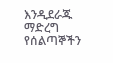እንዲደራጁ ማድረግ የሰልጣኞችን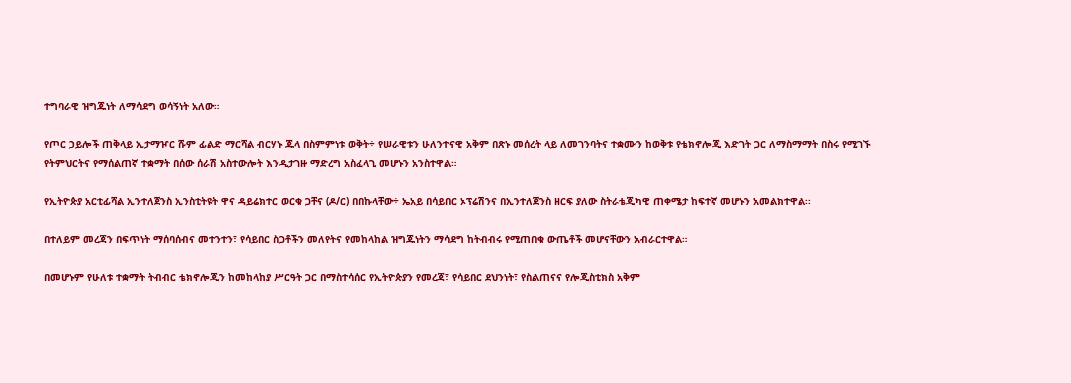ተግባራዊ ዝግጁነት ለማሳደግ ወሳኝነት አለው።

የጦር ኃይሎች ጠቅላይ ኢታማዦር ሹም ፊልድ ማርሻል ብርሃኑ ጁላ በስምምነቱ ወቅት÷ የሠራዊቱን ሁለንተናዊ አቅም በጽኑ መሰረት ላይ ለመገንባትና ተቋሙን ከወቅቱ የቴክኖሎጂ እድገት ጋር ለማስማማት በስሩ የሚገኙ የትምህርትና የማሰልጠኛ ተቋማት በሰው ሰራሽ አስተውሎት እንዲታገዙ ማድረግ አስፈላጊ መሆኑን አንስተዋል።

የኢትዮጵያ አርቲፊሻል ኢንተለጀንስ ኢንስቲትዩት ዋና ዳይሬክተር ወርቁ ጋቸና (ዶ/ር) በበኩላቸው÷ ኤአይ በሳይበር ኦፕሬሽንና በኢንተለጀንስ ዘርፍ ያለው ስትራቴጂካዊ ጠቀሜታ ከፍተኛ መሆኑን አመልክተዋል፡፡

በተለይም መረጃን በፍጥነት ማሰባሰብና መተንተን፣ የሳይበር ስጋቶችን መለየትና የመከላከል ዝግጁነትን ማሳደግ ከትብብሩ የሚጠበቁ ውጤቶች መሆናቸውን አብራርተዋል።

በመሆኑም የሁለቱ ተቋማት ትብብር ቴክኖሎጂን ከመከላከያ ሥርዓት ጋር በማስተሳሰር የኢትዮጵያን የመረጃ፣ የሳይበር ደህንነት፣ የስልጠናና የሎጂስቲክስ አቅም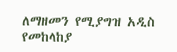ለማዘመን የሚያግዝ አዲስ የመከላከያ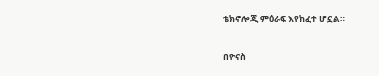ቴክኖሎጂ ምዕራፍ እየከፈተ ሆኗል።

በዮናስ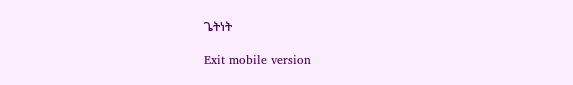ጌትነት

Exit mobile version